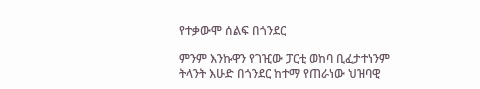የተቃውሞ ሰልፍ በጎንደር

ምንም እንኩዋን የገዢው ፓርቲ ወከባ ቢፈታተነንም ትላንት እሁድ በጎንደር ከተማ የጠራነው ህዝባዊ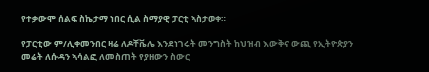የተቃውሞ ሰልፍ ስኬታማ ነበር ሲል ስማያዊ ፓርቲ ኣስታወቀ።

የፓርቲው ም/ሊቀመንበር ዛሬ ለዶቸቬሌ እንደነገሩት መንግስት ከህዝብ እውቅና ውጪ የኢትዮጵያን መሬት ለሱዳን ኣሳልፎ ለመስጠት የያዘውን ስውር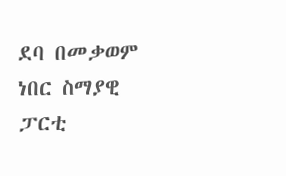ደባ በመቃወም ነበር ስማያዊ ፓርቲ